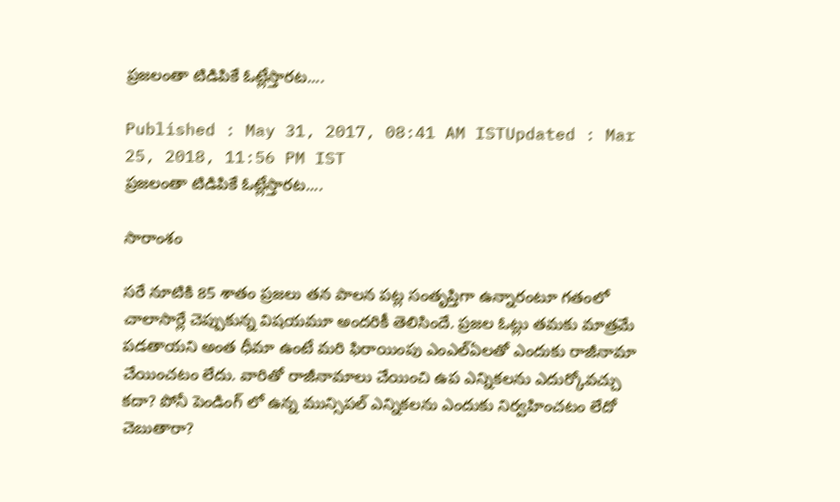ప్రజలంతా టిడిపికే ఓట్లేస్తారట....

Published : May 31, 2017, 08:41 AM ISTUpdated : Mar 25, 2018, 11:56 PM IST
ప్రజలంతా టిడిపికే ఓట్లేస్తారట....

సారాంశం

సరే నూటికి 85 శాతం ప్రజలు తన పాలన పట్ల సంతృప్తిగా ఉన్నారంటూ గతంలో చాలాసార్లే చెప్పుకున్న విషయమూ అందరికీ తెలిసిందే. ప్రజల ఓట్లు తమకు మాత్రమే పడతాయని అంత ధీమా ఉంటే మరి ఫిరాయింపు ఎంఎల్ఏలతో ఎందుకు రాజీనామా చేయించటం లేదు. వారితో రాజీనామాలు చేయించి ఉప ఎన్నికలను ఎదుర్కోవచ్చు కదా? పోనీ పెండింగ్ లో ఉన్న మున్సిపల్ ఎన్నికలను ఎందుకు నిర్వహించటం లేదో చెబుతారా?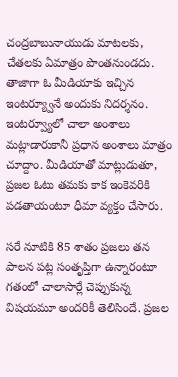చంద్రబాబునాయుడు మాటలకు, చేతలకు ఏమాత్రం పొంతనుండదు. తాజాగా ఓ మీడియాకు ఇచ్చిన ఇంటర్య్వూనే అందుకు నిదర్శనం. ఇంటర్వ్యూలో చాలా అంశాలు మట్లాడారుకానీ ప్రధాన అంశాలు మాత్రం చూద్దాం. మీడియాతో మాట్లుడుతూ, ప్రజల ఓటు తమకు కాక ఇంకెవరికి పడతాయంటూ ధీమా వ్యక్తం చేసారు.

సరే నూటికి 85 శాతం ప్రజలు తన పాలన పట్ల సంతృప్తిగా ఉన్నారంటూ గతంలో చాలాసార్లే చెప్పుకున్న విషయమూ అందరికీ తెలిసిందే. ప్రజల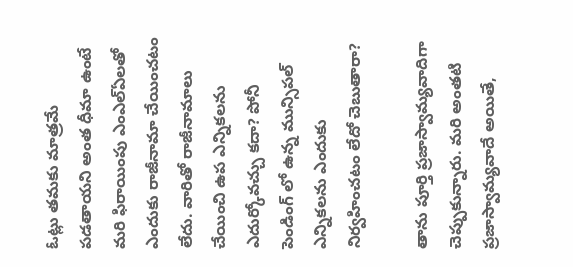ఓట్లు తమకు మాత్రమే పడతాయని అంత ధీమా ఉంటే మరి ఫిరాయింపు ఎంఎల్ఏలతో ఎందుకు రాజీనామా చేయించటం లేదు. వారితో రాజీనామాలు చేయించి ఉప ఎన్నికలను ఎదుర్కోవచ్చు కదా? పోనీ పెండింగ్ లో ఉన్న మున్సిపల్ ఎన్నికలను ఎందుకు నిర్వహించటం లేదో చెబుతారా?

తాను పూర్తి ప్రజాస్వామ్యవాదిగా చెప్పుకున్నారు. మరి అంతటి ప్రజాస్వామ్యవాదే అయితే,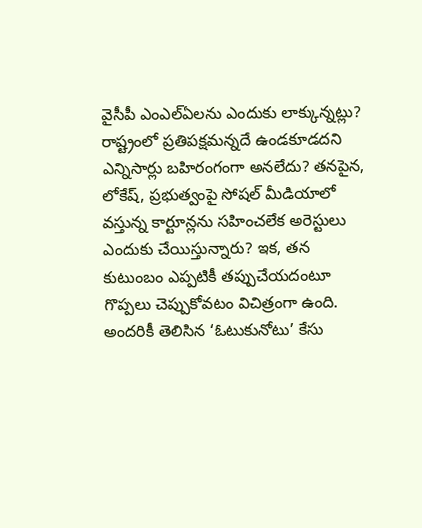వైసీపీ ఎంఎల్ఏలను ఎందుకు లాక్కున్నట్లు? రాష్ట్రంలో ప్రతిపక్షమన్నదే ఉండకూడదని ఎన్నిసార్లు బహిరంగంగా అనలేదు? తనపైన, లోకేష్, ప్రభుత్వంపై సోషల్ మీడియాలో వస్తున్న కార్టూన్లను సహించలేక అరెస్టులు ఎందుకు చేయిస్తున్నారు? ఇక, తన కుటుంబం ఎప్పటికీ తప్పుచేయదంటూ గొప్పలు చెప్పుకోవటం విచిత్రంగా ఉంది. అందరికీ తెలిసిన ‘ఓటుకునోటు’ కేసు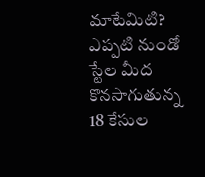మాటేమిటి? ఎప్పటి నుండో స్టేల మీద కొనసాగుతున్న 18 కేసుల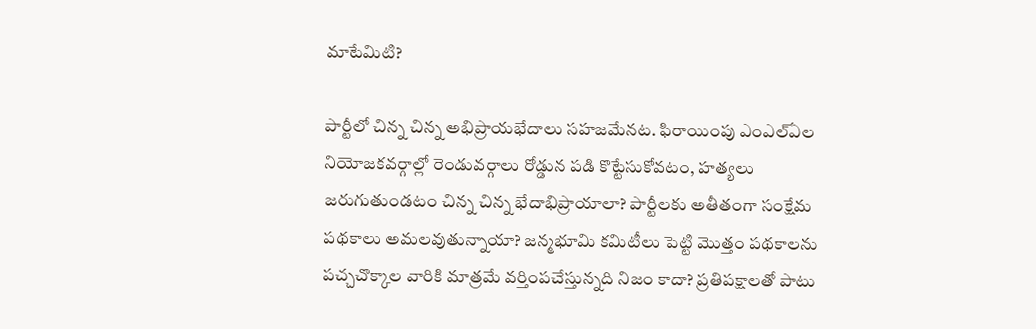మాటేమిటి?

పార్టీలో చిన్న చిన్న అభిప్రాయభేదాలు సహజమేనట. ఫిరాయింపు ఎంఎల్ఏల నియోజకవర్గాల్లో రెండువర్గాలు రోడ్డున పడి కొట్టేసుకోవటం, హత్యలు జరుగుతుండటం చిన్న చిన్న భేదాభిప్రాయాలా? పార్టీలకు అతీతంగా సంక్షేమ పథకాలు అమలవుతున్నాయా? జన్మభూమి కమిటీలు పెట్టి మొత్తం పథకాలను పచ్చచొక్కాల వారికి మాత్రమే వర్తింపచేస్తున్నది నిజం కాదా? ప్రతిపక్షాలతో పాటు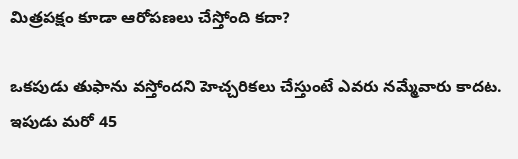మిత్రపక్షం కూడా ఆరోపణలు చేస్తోంది కదా?

ఒకపుడు తుఫాను వస్తోందని హెచ్చరికలు చేస్తుంటే ఎవరు నమ్మేవారు కాదట. ఇపుడు మరో 45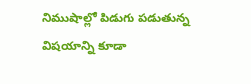నిముషాల్లో పిడుగు పడుతున్న విషయాన్ని కూడా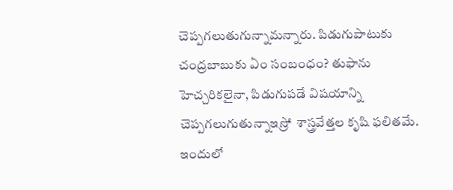చెప్పగలుతుగున్నామన్నారు. పిడుగుపాటుకు చంద్రబాబుకు ఏం సంబంధం? తుఫాను హెచ్చరికలైనా, పిడుగుపడే విషయాన్ని చెప్పగలుగుతున్నాఇస్రో  శాస్త్రవేత్తల కృషి ఫలితమే. ఇందులో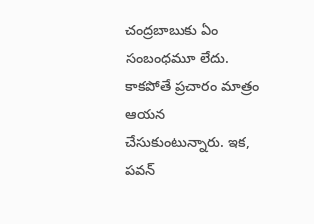చంద్రబాబుకు ఏం సంబంధమూ లేదు. కాకపోతే ప్రచారం మాత్రం ఆయన చేసుకుంటున్నారు. ఇక, పవన్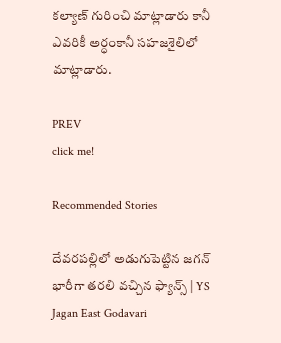కల్యాణ్ గురించి మాట్లాడారు కానీ ఎవరికీ అర్ధంకానీ సహజశైలిలో మాట్లాడారు.

PREV
click me!

Recommended Stories

దేవరపల్లిలో అడుగుపెట్టిన జగన్ భారీగా తరలి వచ్చిన ఫ్యాన్స్ | YS Jagan East Godavari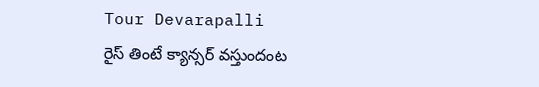Tour Devarapalli
రైస్ తింటే క్యాన్సర్ వస్తుందంట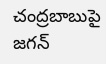చంద్రబాబుపై జగన్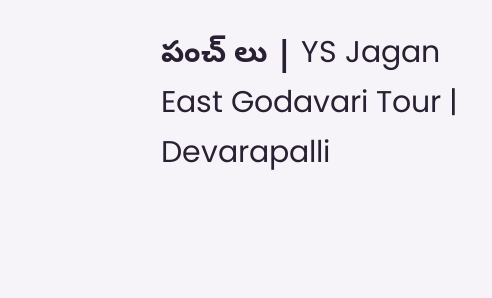పంచ్ లు | YS Jagan East Godavari Tour | Devarapalli